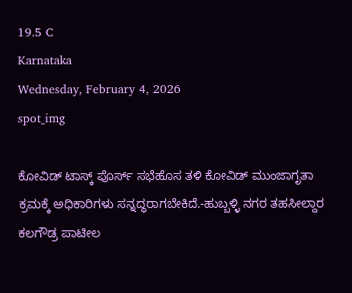19.5 C
Karnataka
Wednesday, February 4, 2026
spot_img

ಕೋವಿಡ್ ಟಾಸ್ಕ್ ಪೊರ್ಸ್ ಸಭೆಹೊಸ ತಳಿ ಕೋವಿಡ್ ಮುಂಜಾಗೃತಾ ಕ್ರಮಕ್ಕೆ ಅಧಿಕಾರಿಗಳು ಸನ್ನದ್ಧರಾಗಬೇಕಿದೆ.-ಹುಬ್ಬಳ್ಳಿ ನಗರ ತಹಸೀಲ್ದಾರ ಕಲಗೌಡ್ರ ಪಾಟೀಲ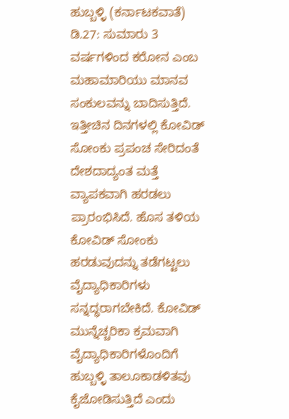ಹುಬ್ಬಳ್ಳಿ (ಕರ್ನಾಟಕವಾತೆ) ಡಿ.27: ಸುಮಾರು 3 ವರ್ಷಗಳಿಂದ ಕರೋನ ಎಂಬ ಮಹಾಮಾರಿಯು ಮಾನವ ಸಂಕುಲವನ್ನು ಬಾದಿಸುತ್ತಿದೆ. ಇತ್ತೀಚಿನ ದಿನಗಳಲ್ಲಿ ಕೋವಿಡ್ ಸೋಂಕು ಪ್ರಪಂಚ ಸೇರಿದಂತೆ ದೇಶದಾದ್ಯಂತ ಮತ್ತೆ ವ್ಯಾಪಕವಾಗಿ ಹರಡಲು ಪ್ರಾರಂಭಿಸಿದೆ. ಹೊಸ ತಳಿಯ ಕೋವಿಡ್ ಸೋಂಕು ಹರಡುವುದನ್ನು ತಡೆಗಟ್ಟಲು ವೈದ್ಯಾಧಿಕಾರಿಗಳು ಸನ್ನದ್ಧರಾಗಬೇಕಿದೆ. ಕೋವಿಡ್ ಮುನ್ನೆಚ್ಚರಿಕಾ ಕ್ರಮವಾಗಿ ವೈದ್ಯಾಧಿಕಾರಿಗಳೊಂದಿಗೆ ಹುಬ್ಬಳ್ಳಿ ತಾಲೂಕಾಡಳಿತವು ಕೈಜೋಡಿಸುತ್ತಿದೆ ಎಂದು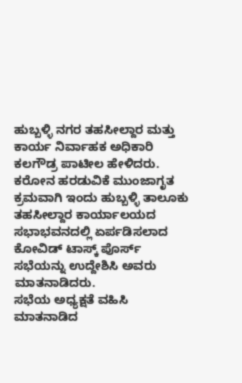ಹುಬ್ಬಳ್ಳಿ ನಗರ ತಹಸೀಲ್ದಾರ ಮತ್ತು ಕಾರ್ಯ ನಿರ್ವಾಹಕ ಅಧಿಕಾರಿ ಕಲಗೌಡ್ರ ಪಾಟೀಲ ಹೇಳಿದರು.
ಕರೋನ ಹರಡುವಿಕೆ ಮುಂಜಾಗೃತ ಕ್ರಮವಾಗಿ ಇಂದು ಹುಬ್ಬಳ್ಳಿ ತಾಲೂಕು ತಹಸೀಲ್ದಾರ ಕಾರ್ಯಾಲಯದ ಸಭಾಭವನದಲ್ಲಿ ಏರ್ಪಡಿಸಲಾದ ಕೋವಿಡ್ ಟಾಸ್ಕ್ ಪೊರ್ಸ್ ಸಭೆಯನ್ನು ಉದ್ದೇಶಿಸಿ ಅವರು ಮಾತನಾಡಿದರು.
ಸಭೆಯ ಅಧ್ಯಕ್ಷತೆ ವಹಿಸಿ ಮಾತನಾಡಿದ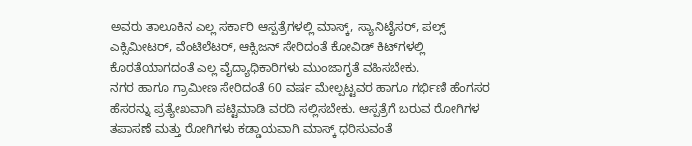ಅವರು ತಾಲೂಕಿನ ಎಲ್ಲ ಸರ್ಕಾರಿ ಆಸ್ಪತ್ರೆಗಳಲ್ಲಿ ಮಾಸ್ಕ್, ಸ್ಯಾನಿಟೈಸರ್, ಪಲ್ಸ್ ಎಕ್ಸಿಮೀಟರ್, ವೆಂಟಿಲೆಟರ್, ಆಕ್ಸಿಜನ್ ಸೇರಿದಂತೆ ಕೋವಿಡ್ ಕಿಟ್‍ಗಳಲ್ಲಿ ಕೊರತೆಯಾಗದಂತೆ ಎಲ್ಲ ವೈದ್ಯಾಧಿಕಾರಿಗಳು ಮುಂಜಾಗೃತೆ ವಹಿಸಬೇಕು.
ನಗರ ಹಾಗೂ ಗ್ರಾಮೀಣ ಸೇರಿದಂತೆ 60 ವರ್ಷ ಮೇಲ್ಪಟ್ಟವರ ಹಾಗೂ ಗರ್ಭಿಣಿ ಹೆಂಗಸರ ಹೆಸರನ್ನು ಪ್ರತ್ಯೇಖವಾಗಿ ಪಟ್ಟಿಮಾಡಿ ವರದಿ ಸಲ್ಲಿಸಬೇಕು. ಆಸ್ಪತ್ರೆಗೆ ಬರುವ ರೋಗಿಗಳ ತಪಾಸಣೆ ಮತ್ತು ರೋಗಿಗಳು ಕಡ್ಡಾಯವಾಗಿ ಮಾಸ್ಕ್ ಧರಿಸುವಂತೆ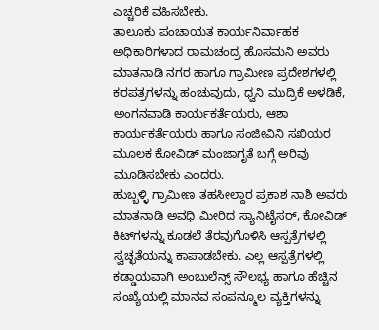ಎಚ್ಚರಿಕೆ ವಹಿಸಬೇಕು.
ತಾಲೂಕು ಪಂಚಾಯತ ಕಾರ್ಯನಿರ್ವಾಹಕ ಅಧಿಕಾರಿಗಳಾದ ರಾಮಚಂದ್ರ ಹೊಸಮನಿ ಅವರು ಮಾತನಾಡಿ ನಗರ ಹಾಗೂ ಗ್ರಾಮೀಣ ಪ್ರದೇಶಗಳಲ್ಲಿ ಕರಪತ್ರಗಳನ್ನು ಹಂಚುವುದು, ಧ್ವನಿ ಮುದ್ರಿಕೆ ಅಳಡಿಕೆ, ಅಂಗನವಾಡಿ ಕಾರ್ಯಕರ್ತೆಯರು, ಆಶಾ ಕಾರ್ಯಕರ್ತೆಯರು ಹಾಗೂ ಸಂಜೀವಿನಿ ಸಖಿಯರ ಮೂಲಕ ಕೋವಿಡ್ ಮಂಜಾಗೃತೆ ಬಗ್ಗೆ ಅರಿವು ಮೂಡಿಸಬೇಕು ಎಂದರು.
ಹುಬ್ಬಳ್ಳಿ ಗ್ರಾಮೀಣ ತಹಸೀಲ್ದಾರ ಪ್ರಕಾಶ ನಾಶಿ ಅವರು ಮಾತನಾಡಿ ಅವಧಿ ಮೀರಿದ ಸ್ಯಾನಿಟೈಸರ್, ಕೋವಿಡ್ ಕಿಟ್‍ಗಳನ್ನು ಕೂಡಲೆ ತೆರವುಗೊಳಿಸಿ ಆಸ್ಪತ್ರೆಗಳಲ್ಲಿ ಸ್ವಚ್ಛತೆಯನ್ನು ಕಾಪಾಡಬೇಕು. ಎಲ್ಲ ಆಸ್ಪತ್ರೆಗಳಲ್ಲಿ ಕಡ್ಡಾಯವಾಗಿ ಅಂಬುಲೆನ್ಸ್ ಸೌಲಭ್ಯ ಹಾಗೂ ಹೆಚ್ಚಿನ ಸಂಖ್ಯೆಯಲ್ಲಿ ಮಾನವ ಸಂಪನ್ಮೂಲ ವ್ಯಕ್ತಿಗಳನ್ನು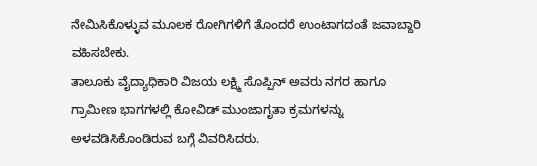ನೇಮಿಸಿಕೊಳ್ಳುವ ಮೂಲಕ ರೋಗಿಗಳಿಗೆ ತೊಂದರೆ ಉಂಟಾಗದಂತೆ ಜವಾಬ್ದಾರಿ ವಹಿಸಬೇಕು.
ತಾಲೂಕು ವೈದ್ಯಾಧಿಕಾರಿ ವಿಜಯ ಲಕ್ಷ್ಮಿ ಸೊಪ್ಪಿನ್ ಅವರು ನಗರ ಹಾಗೂ ಗ್ರಾಮೀಣ ಭಾಗಗಳಲ್ಲಿ ಕೋವಿಡ್ ಮುಂಜಾಗೃತಾ ಕ್ರಮಗಳನ್ನು ಅಳವಡಿಸಿಕೊಂಡಿರುವ ಬಗ್ಗೆ ವಿವರಿಸಿದರು.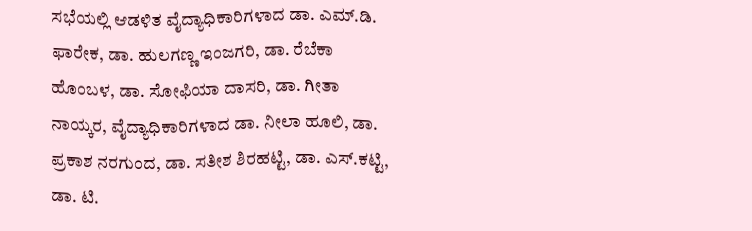ಸಭೆಯಲ್ಲಿ ಆಡಳಿತ ವೈದ್ಯಾಧಿಕಾರಿಗಳಾದ ಡಾ. ಎಮ್.ಡಿ. ಫಾರೇಕ, ಡಾ. ಹುಲಗಣ್ಣ ಇಂಜಗರಿ, ಡಾ. ರೆಬೆಕಾ ಹೊಂಬಳ, ಡಾ. ಸೋಫಿಯಾ ದಾಸರಿ, ಡಾ. ಗೀತಾ ನಾಯ್ಕರ, ವೈದ್ಯಾಧಿಕಾರಿಗಳಾದ ಡಾ. ನೀಲಾ ಹೂಲಿ, ಡಾ. ಪ್ರಕಾಶ ನರಗುಂದ, ಡಾ. ಸತೀಶ ಶಿರಹಟ್ಟಿ, ಡಾ. ಎಸ್.ಕಟ್ಟಿ, ಡಾ. ಟಿ.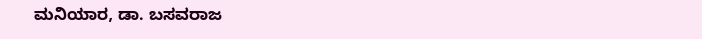ಮನಿಯಾರ, ಡಾ. ಬಸವರಾಜ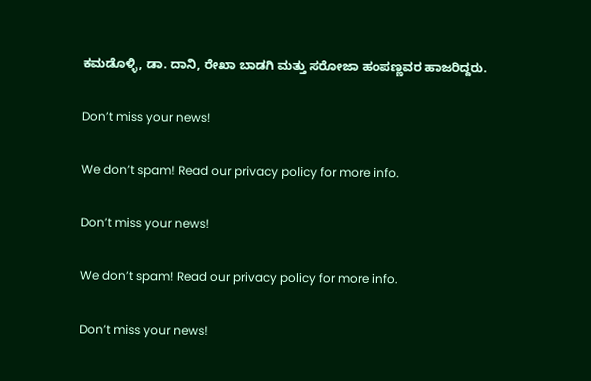ಕಮಡೊಳ್ಳಿ, ಡಾ. ದಾನಿ, ರೇಖಾ ಬಾಡಗಿ ಮತ್ತು ಸರೋಜಾ ಹಂಪಣ್ಣವರ ಹಾಜರಿದ್ದರು.

Don’t miss your news!

We don’t spam! Read our privacy policy for more info.

Don’t miss your news!

We don’t spam! Read our privacy policy for more info.

Don’t miss your news!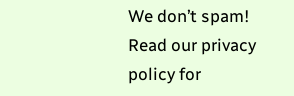We don’t spam! Read our privacy policy for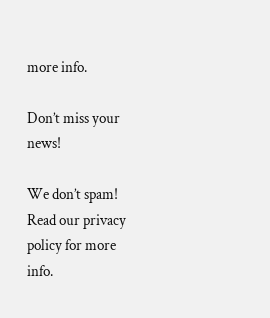more info.

Don’t miss your news!

We don’t spam! Read our privacy policy for more info.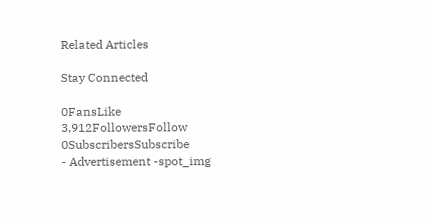Related Articles

Stay Connected

0FansLike
3,912FollowersFollow
0SubscribersSubscribe
- Advertisement -spot_img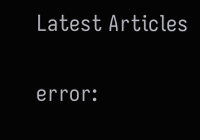Latest Articles

error: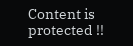Content is protected !!